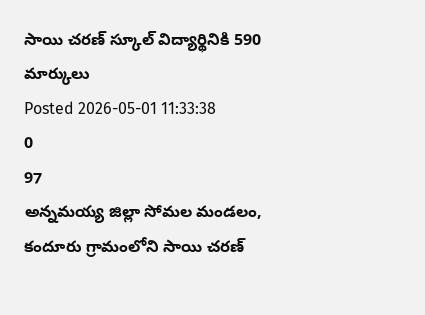సాయి చరణ్ స్కూల్ విద్యార్థినికి 590 మార్కులు
Posted 2026-05-01 11:33:38
0
97
అన్నమయ్య జిల్లా సోమల మండలం, కందూరు గ్రామంలోని సాయి చరణ్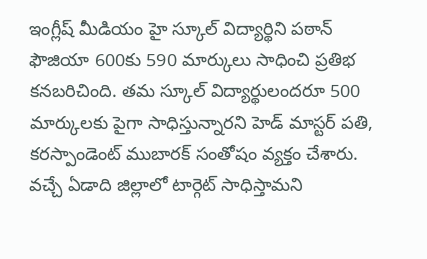ఇంగ్లీష్ మీడియం హై స్కూల్ విద్యార్థిని పఠాన్ ఫౌజియా 600కు 590 మార్కులు సాధించి ప్రతిభ కనబరిచింది. తమ స్కూల్ విద్యార్థులందరూ 500 మార్కులకు పైగా సాధిస్తున్నారని హెడ్ మాస్టర్ పతి, కరస్పాండెంట్ ముబారక్ సంతోషం వ్యక్తం చేశారు. వచ్చే ఏడాది జిల్లాలో టార్గెట్ సాధిస్తామని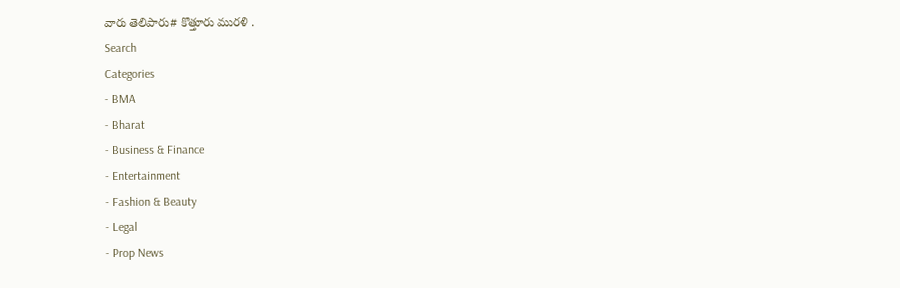వారు తెలిపారు# కొత్తూరు మురళి .
Search
Categories
- BMA
- Bharat
- Business & Finance
- Entertainment
- Fashion & Beauty
- Legal
- Prop News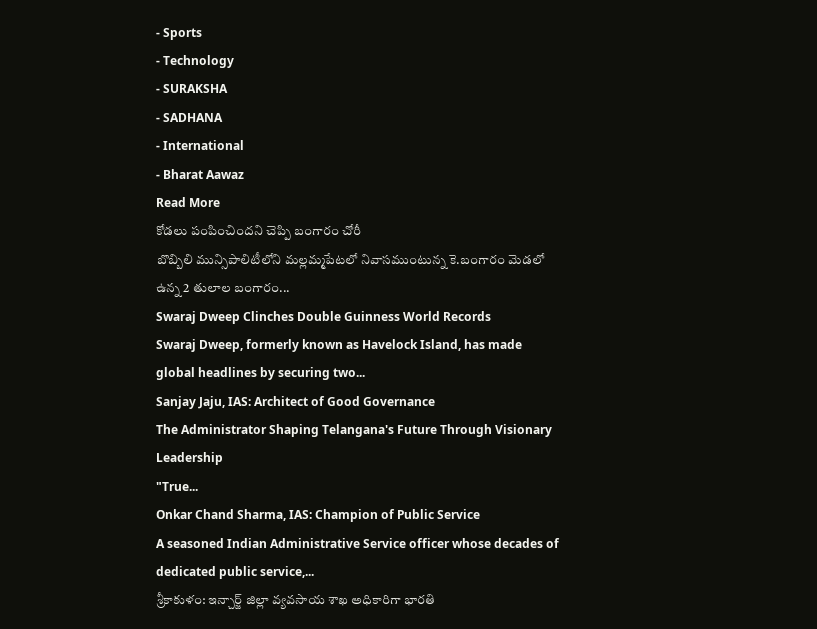- Sports
- Technology
- SURAKSHA
- SADHANA
- International
- Bharat Aawaz
Read More
కోడలు పంపించిందని చెప్పి బంగారం చోరీ
బొబ్బిలి మున్సిపాలిటీలోని మల్లమ్మపేటలో నివాసముంటున్న కె.బంగారం మెడలో ఉన్న 2 తులాల బంగారం...
Swaraj Dweep Clinches Double Guinness World Records
Swaraj Dweep, formerly known as Havelock Island, has made global headlines by securing two...
Sanjay Jaju, IAS: Architect of Good Governance
The Administrator Shaping Telangana's Future Through Visionary Leadership
"True...
Onkar Chand Sharma, IAS: Champion of Public Service
A seasoned Indian Administrative Service officer whose decades of dedicated public service,...
శ్రీకాకుళం: ఇన్చార్జ్ జిల్లా వ్యవసాయ శాఖ అధికారిగా భారతి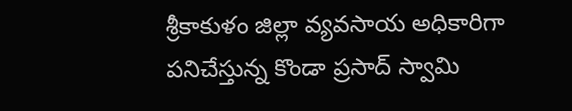శ్రీకాకుళం జిల్లా వ్యవసాయ అధికారిగా పనిచేస్తున్న కొండా ప్రసాద్ స్వామి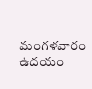మంగళవారం ఉదయం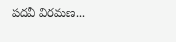పదవీ విరమణ...